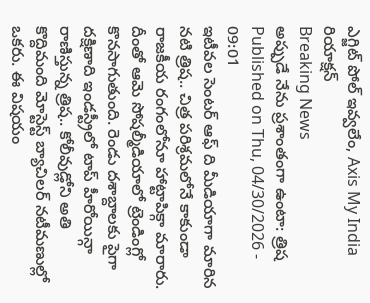ఎగ్జిట్ పోల్ ఇవ్వలేం, Axis My India రియాక్షన్
Breaking News
అప్పుడే నేను ప్రశాంతంగా ఉంటా: త్రిష
Published on Thu, 04/30/2026 - 09:01
ఇటీవల సెంటర్ ఆఫ్ ది మీడియాగా మారిన నటి త్రిష.. చిత్ర పరిశ్రమలోనే కాకుండా రాజకీయ రంగంలోనూ హాట్టాపిక్గా మారారు. దీంతో ఆమె సోషల్మీడియాలో ట్రెండింగ్లో కొనసాగుతుంది. రెండు దశాబ్దాలకు పైగా దక్షిణాది ఇండస్ట్రీలో టాప్ హీరోయిన్గా రాణిస్తున్న త్రిష.. కోలీవుడ్లోని అతి కొద్దిమంది మోస్టెస్ట్ బ్యాచిలర్ నటీమణుల్లో ఒకరు. ఈ విషయం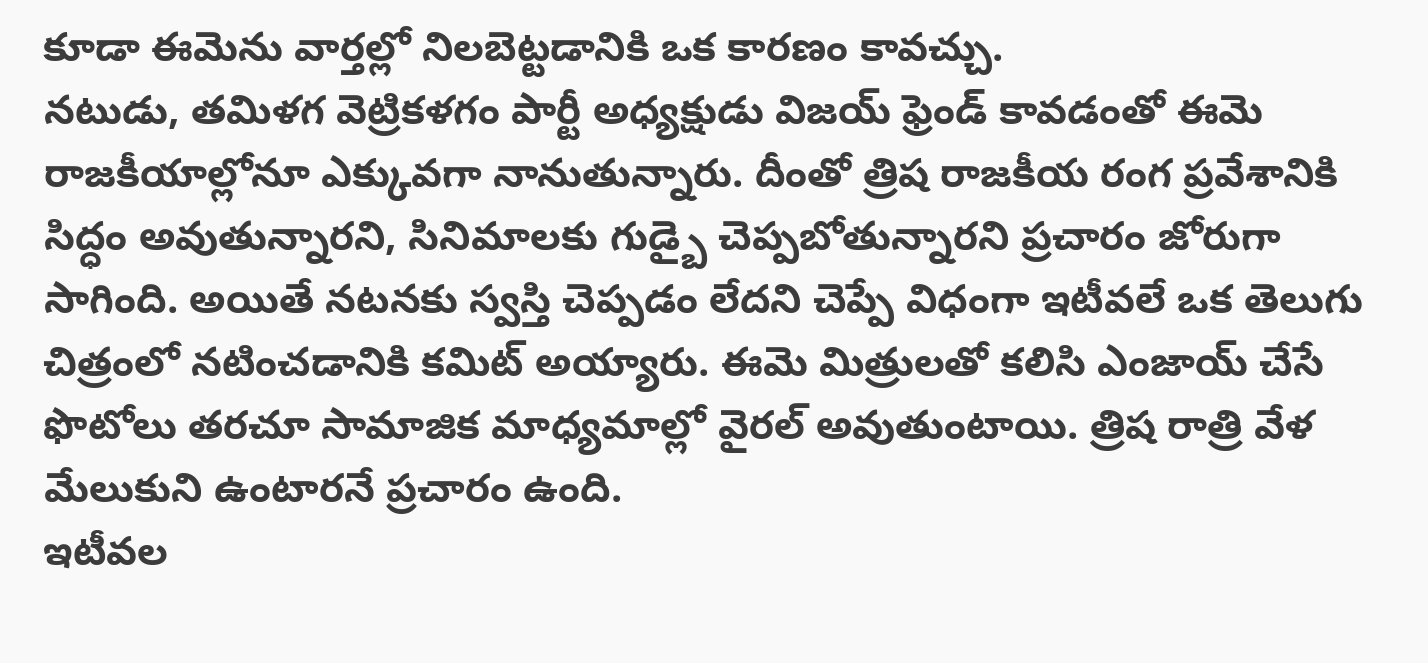కూడా ఈమెను వార్తల్లో నిలబెట్టడానికి ఒక కారణం కావచ్చు.
నటుడు, తమిళగ వెట్రికళగం పార్టీ అధ్యక్షుడు విజయ్ ఫ్రెండ్ కావడంతో ఈమె రాజకీయాల్లోనూ ఎక్కువగా నానుతున్నారు. దీంతో త్రిష రాజకీయ రంగ ప్రవేశానికి సిద్ధం అవుతున్నారని, సినిమాలకు గుడ్బై చెప్పబోతున్నారని ప్రచారం జోరుగా సాగింది. అయితే నటనకు స్వస్తి చెప్పడం లేదని చెప్పే విధంగా ఇటీవలే ఒక తెలుగు చిత్రంలో నటించడానికి కమిట్ అయ్యారు. ఈమె మిత్రులతో కలిసి ఎంజాయ్ చేసే ఫొటోలు తరచూ సామాజిక మాధ్యమాల్లో వైరల్ అవుతుంటాయి. త్రిష రాత్రి వేళ మేలుకుని ఉంటారనే ప్రచారం ఉంది.
ఇటీవల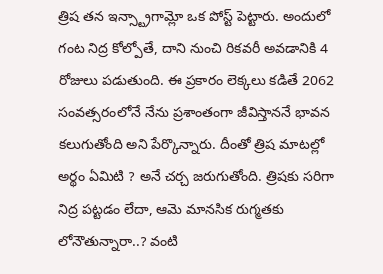త్రిష తన ఇన్స్ట్రాగామ్లో ఒక పోస్ట్ పెట్టారు. అందులో గంట నిద్ర కోల్పోతే, దాని నుంచి రికవరీ అవడానికి 4 రోజులు పడుతుంది. ఈ ప్రకారం లెక్కలు కడితే 2062 సంవత్సరంలోనే నేను ప్రశాంతంగా జీవిస్తాననే భావన కలుగుతోంది అని పేర్కొన్నారు. దీంతో త్రిష మాటల్లో అర్థం ఏమిటి ? అనే చర్చ జరుగుతోంది. త్రిషకు సరిగా నిద్ర పట్టడం లేదా, ఆమె మానసిక రుగ్మతకు లోనౌతున్నారా..? వంటి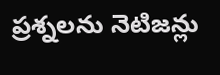ప్రశ్నలను నెటిజన్లు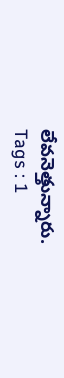లేవనెత్తున్నారు.
Tags : 1